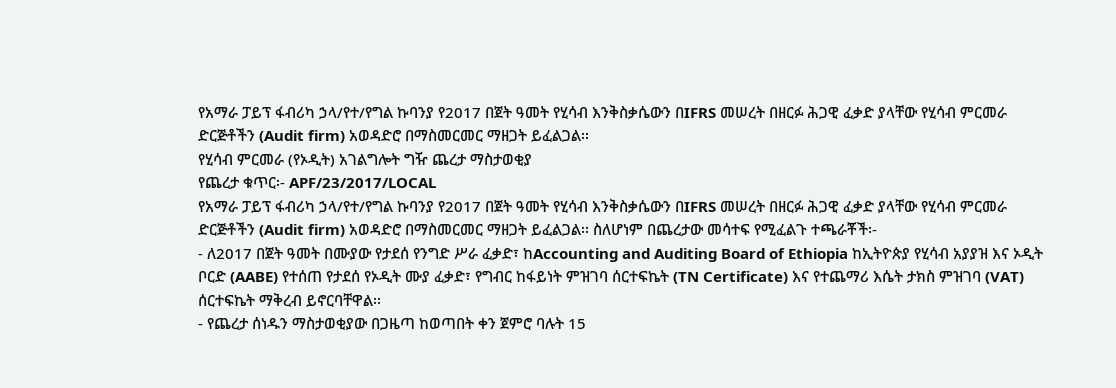የአማራ ፓይፕ ፋብሪካ ኃላ/የተ/የግል ኩባንያ የ2017 በጀት ዓመት የሂሳብ እንቅስቃሴውን በIFRS መሠረት በዘርፉ ሕጋዊ ፈቃድ ያላቸው የሂሳብ ምርመራ ድርጅቶችን (Audit firm) አወዳድሮ በማስመርመር ማዘጋት ይፈልጋል፡፡
የሂሳብ ምርመራ (የኦዲት) አገልግሎት ግዥ ጨረታ ማስታወቂያ
የጨረታ ቁጥር፡- APF/23/2017/LOCAL
የአማራ ፓይፕ ፋብሪካ ኃላ/የተ/የግል ኩባንያ የ2017 በጀት ዓመት የሂሳብ እንቅስቃሴውን በIFRS መሠረት በዘርፉ ሕጋዊ ፈቃድ ያላቸው የሂሳብ ምርመራ ድርጅቶችን (Audit firm) አወዳድሮ በማስመርመር ማዘጋት ይፈልጋል፡፡ ስለሆነም በጨረታው መሳተፍ የሚፈልጉ ተጫራቾች፡-
- ለ2017 በጀት ዓመት በሙያው የታደሰ የንግድ ሥራ ፈቃድ፣ ከAccounting and Auditing Board of Ethiopia ከኢትዮጵያ የሂሳብ አያያዝ እና ኦዲት ቦርድ (AABE) የተሰጠ የታደሰ የኦዲት ሙያ ፈቃድ፣ የግብር ከፋይነት ምዝገባ ሰርተፍኬት (TN Certificate) እና የተጨማሪ እሴት ታክስ ምዝገባ (VAT) ሰርተፍኬት ማቅረብ ይኖርባቸዋል፡፡
- የጨረታ ሰነዱን ማስታወቂያው በጋዜጣ ከወጣበት ቀን ጀምሮ ባሉት 15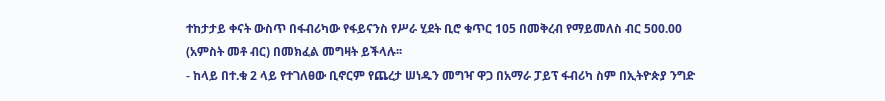ተከታታይ ቀናት ውስጥ በፋብሪካው የፋይናንስ የሥራ ሂደት ቢሮ ቁጥር 105 በመቅረብ የማይመለስ ብር 500.00 (አምስት መቶ ብር) በመክፈል መግዛት ይችላሉ፡፡
- ከላይ በተ.ቁ 2 ላይ የተገለፀው ቢኖርም የጨረታ ሠነዱን መግዣ ዋጋ በአማራ ፓይፕ ፋብሪካ ስም በኢትዮጵያ ንግድ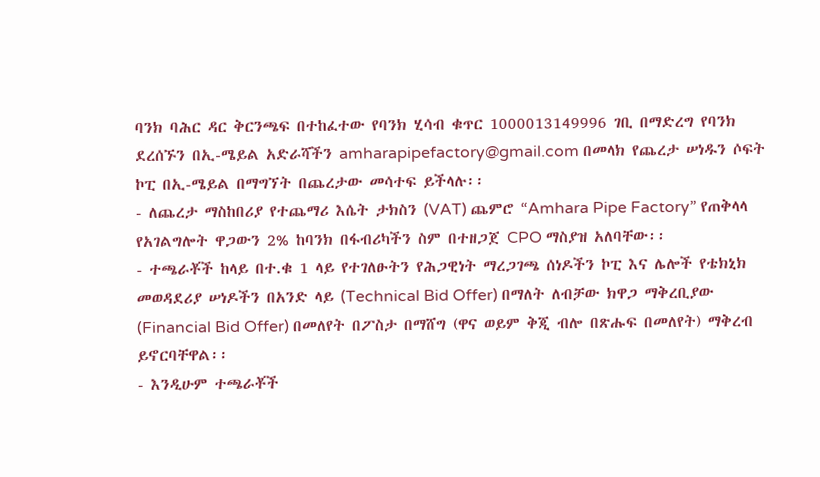ባንክ ባሕር ዳር ቅርንጫፍ በተከፈተው የባንክ ሂሳብ ቁጥር 1000013149996 ገቢ በማድረግ የባንክ ደረሰኙን በኢ-ሜይል አድራሻችን amharapipefactory@gmail.com በመላክ የጨረታ ሠነዱን ሶፍት ኮፒ በኢ-ሜይል በማግኘት በጨረታው መሳተፍ ይችላሉ፡፡
- ለጨረታ ማስከበሪያ የተጨማሪ እሴት ታክስን (VAT) ጨምሮ “Amhara Pipe Factory” የጠቅላላ የአገልግሎት ዋጋውን 2% ከባንክ በፋብሪካችን ስም በተዘጋጀ CPO ማስያዝ አለባቸው፡፡
- ተጫራቾች ከላይ በተ.ቁ 1 ላይ የተገለፁትን የሕጋዊነት ማረጋገጫ ሰነዶችን ኮፒ እና ሌሎች የቴክኒክ መወዳደሪያ ሠነዶችን በአንድ ላይ (Technical Bid Offer) በማለት ለብቻው ክዋጋ ማቅረቢያው (Financial Bid Offer) በመለየት በፖስታ በማሸግ (ዋና ወይም ቅጂ ብሎ በጽሑፍ በመለየት) ማቅረብ ይኖርባቸዋል፡፡
- እንዲሁም ተጫራቾች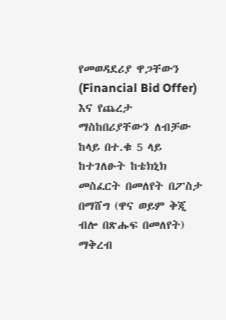የመወዳደሪያ ዋጋቸውን (Financial Bid Offer) እና የጨረታ ማስከበሪያቸውን ለብቻው ከላይ በተ.ቁ 5 ላይ ከተገለፁት ከቴክኒክ መስፈርት በመለየት በፖስታ በማሸግ (ዋና ወይም ቅጂ ብሎ በጽሑፍ በመለየት) ማቅረብ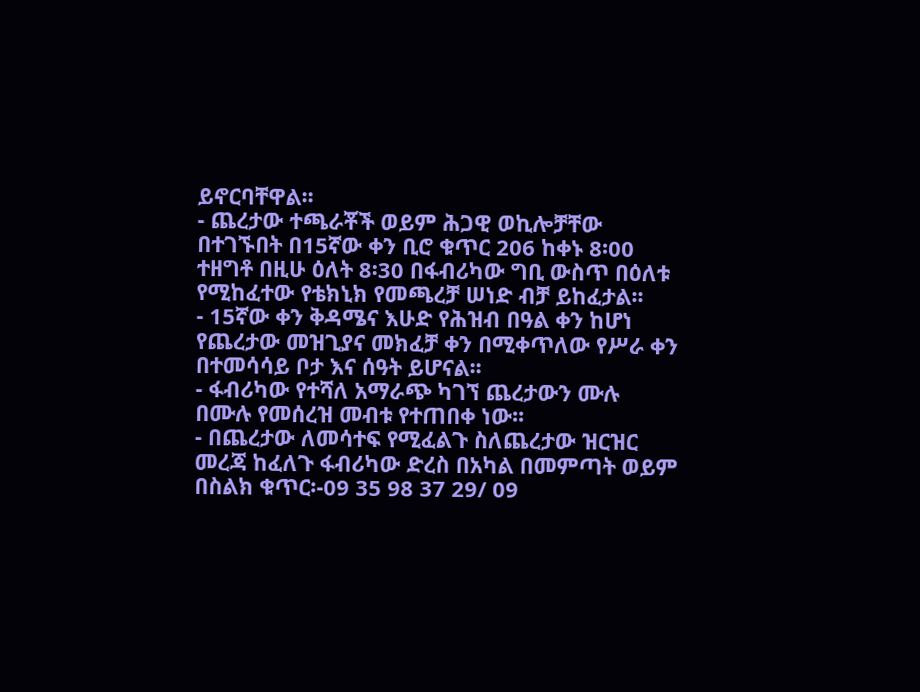ይኖርባቸዋል፡፡
- ጨረታው ተጫራቾች ወይም ሕጋዊ ወኪሎቻቸው በተገኙበት በ15ኛው ቀን ቢሮ ቁጥር 206 ከቀኑ 8፡00 ተዘግቶ በዚሁ ዕለት 8፡30 በፋብሪካው ግቢ ውስጥ በዕለቱ የሚከፈተው የቴክኒክ የመጫረቻ ሠነድ ብቻ ይከፈታል፡፡
- 15ኛው ቀን ቅዳሜና እሁድ የሕዝብ በዓል ቀን ከሆነ የጨረታው መዝጊያና መክፈቻ ቀን በሚቀጥለው የሥራ ቀን በተመሳሳይ ቦታ እና ሰዓት ይሆናል፡፡
- ፋብሪካው የተሻለ አማራጭ ካገኘ ጨረታውን ሙሉ በሙሉ የመሰረዝ መብቱ የተጠበቀ ነው፡፡
- በጨረታው ለመሳተፍ የሚፈልጉ ስለጨረታው ዝርዝር መረጃ ከፈለጉ ፋብሪካው ድረስ በአካል በመምጣት ወይም በስልክ ቁጥር፡-09 35 98 37 29/ 09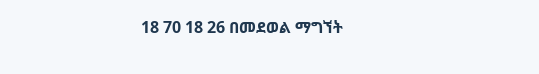18 70 18 26 በመደወል ማግኘት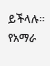ይችላሉ።
የአማራ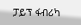ፓይፕ ፋብሪካ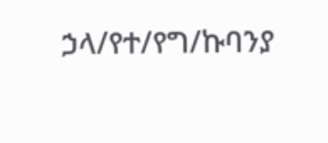ኃላ/የተ/የግ/ኩባንያ